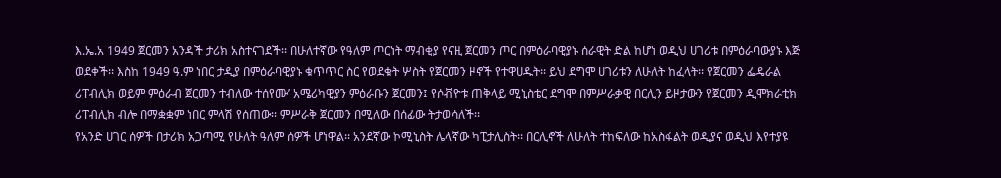እ.ኤ.አ 1949 ጀርመን አንዳች ታሪክ አስተናገደች፡፡ በሁለተኛው የዓለም ጦርነት ማብቂያ የናዚ ጀርመን ጦር በምዕራባዊያኑ ሰራዊት ድል ከሆነ ወዲህ ሀገሪቱ በምዕራባውያኑ እጅ ወደቀች፡፡ እስከ 1949 ዓ.ም ነበር ታዲያ በምዕራባዊያኑ ቁጥጥር ስር የወደቁት ሦስት የጀርመን ዞኖች የተዋሀዱት፡፡ ይህ ደግሞ ሀገሪቱን ለሁለት ከፈላት፡፡ የጀርመን ፌዴራል ሪፐብሊክ ወይም ምዕራብ ጀርመን ተብለው ተሰየሙ’ አሜሪካዊያን ምዕራቡን ጀርመን፤ የሶቭዮቱ ጠቅላይ ሚኒስቴር ደግሞ በምሥራቃዊ በርሊን ይዞታውን የጀርመን ዲሞክራቲክ ሪፐብሊክ ብሎ በማቋቋም ነበር ምላሽ የሰጠው፡፡ ምሥራቅ ጀርመን በሚለው በሰፊው ትታወሳለች፡፡
የአንድ ሀገር ሰዎች በታሪክ አጋጣሚ የሁለት ዓለም ሰዎች ሆነዋል፡፡ አንደኛው ኮሚኒስት ሌላኛው ካፒታሊስት፡፡ በርሊኖች ለሁለት ተከፍለው ከአስፋልት ወዲያና ወዲህ እየተያዩ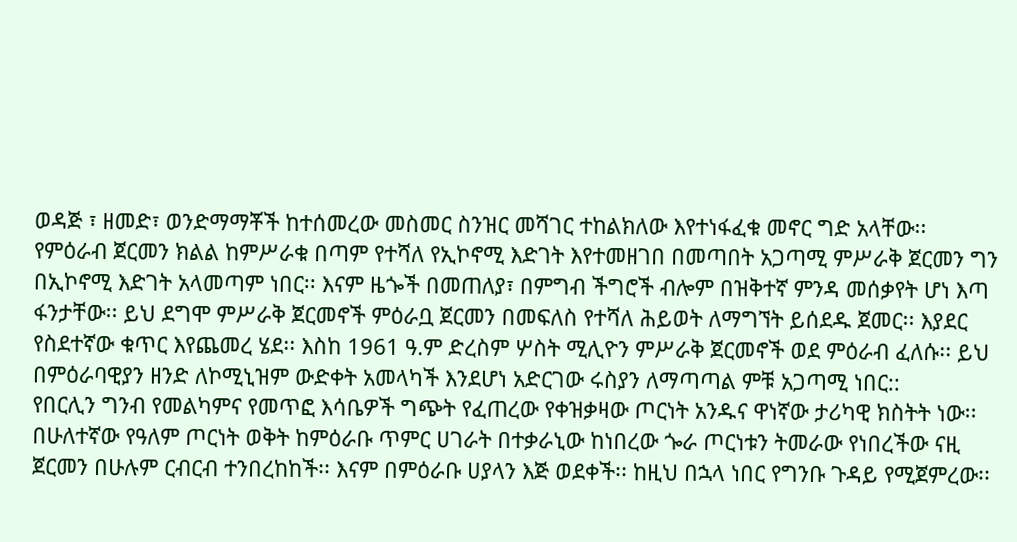ወዳጅ ፣ ዘመድ፣ ወንድማማቾች ከተሰመረው መስመር ስንዝር መሻገር ተከልክለው እየተነፋፈቁ መኖር ግድ አላቸው፡፡
የምዕራብ ጀርመን ክልል ከምሥራቁ በጣም የተሻለ የኢኮኖሚ እድገት እየተመዘገበ በመጣበት አጋጣሚ ምሥራቅ ጀርመን ግን በኢኮኖሚ እድገት አላመጣም ነበር፡፡ እናም ዜጐች በመጠለያ፣ በምግብ ችግሮች ብሎም በዝቅተኛ ምንዳ መሰቃየት ሆነ እጣ ፋንታቸው፡፡ ይህ ደግሞ ምሥራቅ ጀርመኖች ምዕራቧ ጀርመን በመፍለስ የተሻለ ሕይወት ለማግኘት ይሰደዱ ጀመር፡፡ እያደር የስደተኛው ቁጥር እየጨመረ ሄደ፡፡ እስከ 1961 ዓ.ም ድረስም ሦስት ሚሊዮን ምሥራቅ ጀርመኖች ወደ ምዕራብ ፈለሱ፡፡ ይህ በምዕራባዊያን ዘንድ ለኮሚኒዝም ውድቀት አመላካች እንደሆነ አድርገው ሩስያን ለማጣጣል ምቹ አጋጣሚ ነበር::
የበርሊን ግንብ የመልካምና የመጥፎ እሳቤዎች ግጭት የፈጠረው የቀዝቃዛው ጦርነት አንዱና ዋነኛው ታሪካዊ ክስትት ነው፡፡ በሁለተኛው የዓለም ጦርነት ወቅት ከምዕራቡ ጥምር ሀገራት በተቃራኒው ከነበረው ጐራ ጦርነቱን ትመራው የነበረችው ናዚ ጀርመን በሁሉም ርብርብ ተንበረከከች፡፡ እናም በምዕራቡ ሀያላን እጅ ወደቀች፡፡ ከዚህ በኋላ ነበር የግንቡ ጉዳይ የሚጀምረው፡፡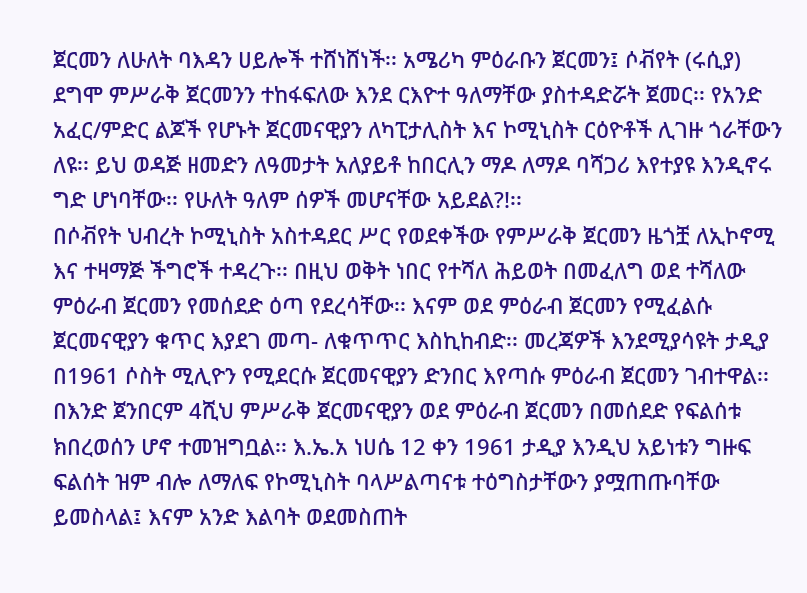ጀርመን ለሁለት ባእዳን ሀይሎች ተሸነሸነች፡፡ አሜሪካ ምዕራቡን ጀርመን፤ ሶቭየት (ሩሲያ) ደግሞ ምሥራቅ ጀርመንን ተከፋፍለው እንደ ርእዮተ ዓለማቸው ያስተዳድሯት ጀመር፡፡ የአንድ አፈር/ምድር ልጆች የሆኑት ጀርመናዊያን ለካፒታሊስት እና ኮሚኒስት ርዕዮቶች ሊገዙ ጎራቸውን ለዩ፡፡ ይህ ወዳጅ ዘመድን ለዓመታት አለያይቶ ከበርሊን ማዶ ለማዶ ባሻጋሪ እየተያዩ እንዲኖሩ ግድ ሆነባቸው፡፡ የሁለት ዓለም ሰዎች መሆናቸው አይደል?!፡፡
በሶቭየት ህብረት ኮሚኒስት አስተዳደር ሥር የወደቀችው የምሥራቅ ጀርመን ዜጎቿ ለኢኮኖሚ እና ተዛማጅ ችግሮች ተዳረጉ፡፡ በዚህ ወቅት ነበር የተሻለ ሕይወት በመፈለግ ወደ ተሻለው ምዕራብ ጀርመን የመሰደድ ዕጣ የደረሳቸው፡፡ እናም ወደ ምዕራብ ጀርመን የሚፈልሱ ጀርመናዊያን ቁጥር እያደገ መጣ- ለቁጥጥር እስኪከብድ፡፡ መረጃዎች እንደሚያሳዩት ታዲያ በ1961 ሶስት ሚሊዮን የሚደርሱ ጀርመናዊያን ድንበር እየጣሱ ምዕራብ ጀርመን ገብተዋል፡፡ በእንድ ጀንበርም 4ሺህ ምሥራቅ ጀርመናዊያን ወደ ምዕራብ ጀርመን በመሰደድ የፍልሰቱ ክበረወሰን ሆኖ ተመዝግቧል፡፡ እ.ኤ.አ ነሀሴ 12 ቀን 1961 ታዲያ እንዲህ አይነቱን ግዙፍ ፍልሰት ዝም ብሎ ለማለፍ የኮሚኒስት ባላሥልጣናቱ ተዕግስታቸውን ያሟጠጡባቸው ይመስላል፤ እናም አንድ እልባት ወደመስጠት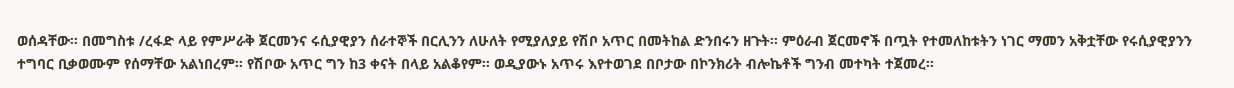ወሰዳቸው፡፡ በመግስቱ /ረፋድ ላይ የምሥራቅ ጀርመንና ሩሲያዊያን ሰራተኞች በርሊንን ለሁለት የሚያለያይ የሽቦ አጥር በመትከል ድንበሩን ዘጉት፡፡ ምዕራብ ጀርመኖች በጧት የተመለከቱትን ነገር ማመን አቅቷቸው የሩሲያዊያንን ተግባር ቢቃወሙም የሰማቸው አልነበረም፡፡ የሽቦው አጥር ግን ከ3 ቀናት በላይ አልቆየም፡፡ ወዲያውኑ አጥሩ እየተወገደ በቦታው በኮንክሪት ብሎኬቶች ግንብ መተካት ተጀመረ፡፡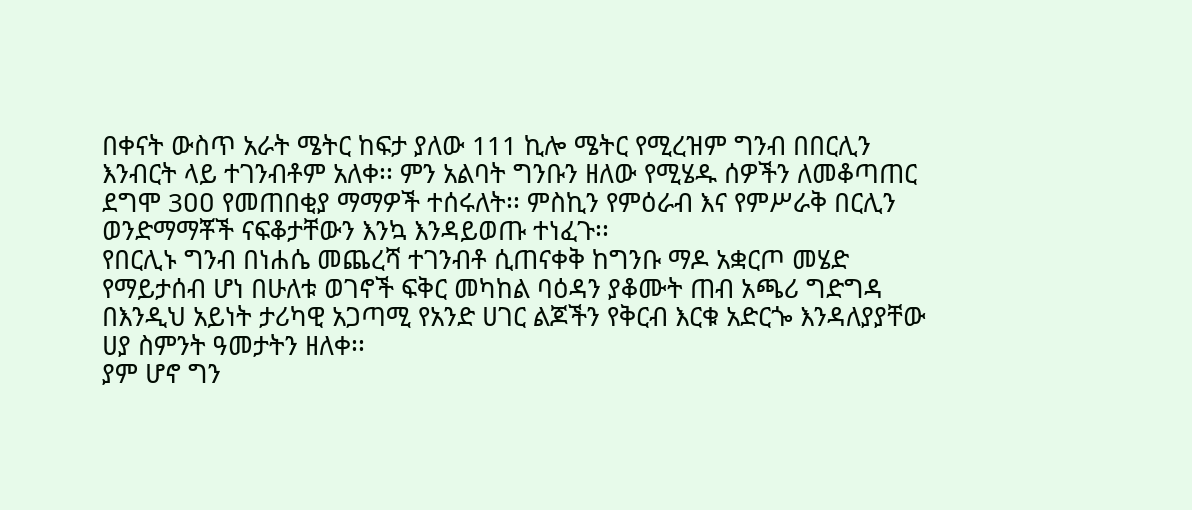በቀናት ውስጥ አራት ሜትር ከፍታ ያለው 111 ኪሎ ሜትር የሚረዝም ግንብ በበርሊን እንብርት ላይ ተገንብቶም አለቀ፡፡ ምን አልባት ግንቡን ዘለው የሚሄዱ ሰዎችን ለመቆጣጠር ደግሞ 3ዐዐ የመጠበቂያ ማማዎች ተሰሩለት፡፡ ምስኪን የምዕራብ እና የምሥራቅ በርሊን ወንድማማቾች ናፍቆታቸውን እንኳ እንዳይወጡ ተነፈጉ፡፡
የበርሊኑ ግንብ በነሐሴ መጨረሻ ተገንብቶ ሲጠናቀቅ ከግንቡ ማዶ አቋርጦ መሄድ የማይታሰብ ሆነ በሁለቱ ወገኖች ፍቅር መካከል ባዕዳን ያቆሙት ጠብ አጫሪ ግድግዳ በእንዲህ አይነት ታሪካዊ አጋጣሚ የአንድ ሀገር ልጆችን የቅርብ እርቁ አድርጐ እንዳለያያቸው ሀያ ስምንት ዓመታትን ዘለቀ፡፡
ያም ሆኖ ግን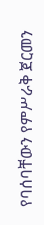የባሰባቸውን የምሥራቅ ጀርመን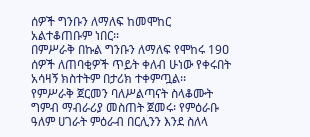ሰዎች ግንቡን ለማለፍ ከመሞከር አልተቆጠቡም ነበር፡፡
በምሥራቅ በኩል ግንቡን ለማለፍ የሞከሩ 19ዐ ሰዎች ለጠባቂዎች ጥይት ቀለብ ሁነው የቀሩበት አሳዛኝ ክስተትም በታሪክ ተቀምጧል፡፡
የምሥራቅ ጀርመን ባለሥልጣናት ስላቆሙት ግምብ ማብራሪያ መስጠት ጀመሩ፡ የምዕራቡ ዓለም ሀገራት ምዕራብ በርሊንን እንደ ስለላ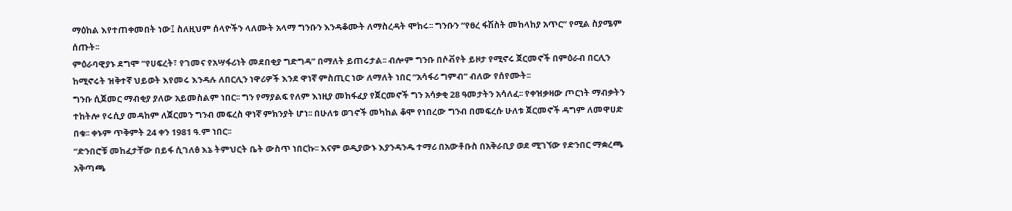ማዕከል እየተጠቀመበት ነው፤ ስለዚህም ሰላዮችን ላለሙት አላማ ግንቡን እንዳቆሙት ለማስረዳት ሞከሩ፡፡ ግንቡን “የፀረ ፋሽስት መከላከያ አጥር” የሚል ስያሜም ሰጡት፡፡
ምዕራባዊያኑ ደግሞ “የሀፍረት፣ የገመና የአሣፋሪነት መደበቂያ ግድግዳ” በማለት ይጠሩታል፡፡ ብሎም ግንቡ በሶቭየት ይዞታ የሚኖሩ ጀርመኖች በምዕራብ በርሊን ከሚኖሩት ዝቅተኛ ህይወት እየመሩ እንዳሉ ለበርሊን ነዋሪዎች እንደ ዋነኛ ምስጢር ነው ለማለት ነበር “አሳፋሪ ግምብ” ብለው የሰየሙት፡፡
ግንቡ ሲጀመር ማብቂያ ያለው አይመስልም ነበር፡፡ ግን የማያልፍ የለም እነዚያ መከፋፈያ የጀርመኖች ግን አሳቃቂ 28 ዓመታትን አሳለፈ፡፡ የቀዝቃዛው ጦርነት ማብቃትን ተከትሎ የሩሲያ መዳከም ለጀርመን ግንብ መፍረስ ዋነኛ ምክንያት ሆነ፡፡ በሁለቱ ወገኖች መካከል ቆሞ የነበረው ግንብ በመፍረሱ ሁለቱ ጀርመኖች ዳግም ለመዋሀድ በቁ፡፡ ቀኑም ጥቅምት 24 ቀን 1981 ዓ.ም ነበር፡፡
“ድንበሮቹ መከፈታቸው በይፋ ሲገለፅ እኔ ትምህርት ቤት ውስጥ ነበርኩ፡፡ እናም ወዲያውኑ እያንዳንዱ ተማሪ በአውቶቡስ በአቅራቢያ ወደ ሚገኘው የድንበር ማቋረጫ አቅጣጫ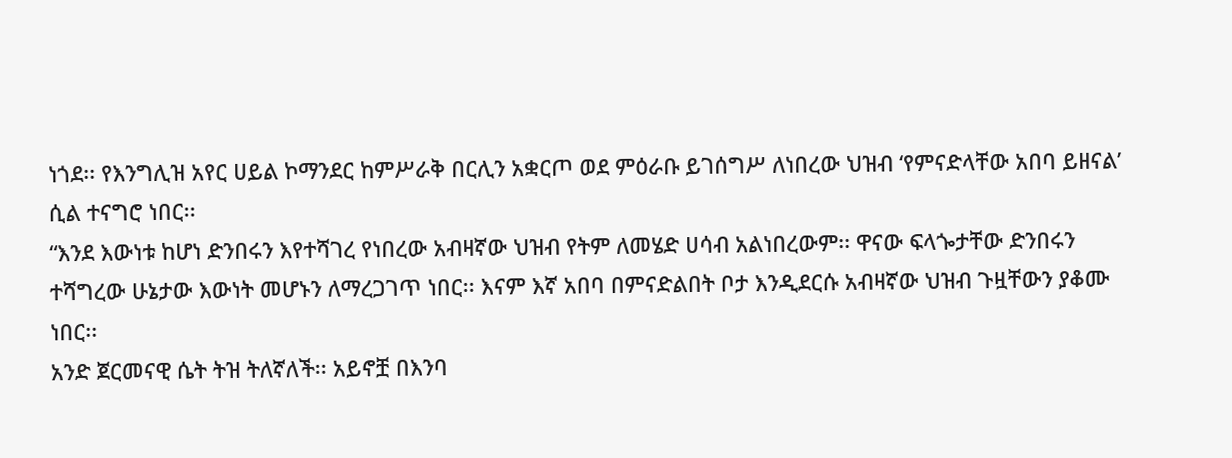ነጎደ፡፡ የእንግሊዝ አየር ሀይል ኮማንደር ከምሥራቅ በርሊን አቋርጦ ወደ ምዕራቡ ይገሰግሥ ለነበረው ህዝብ ‘የምናድላቸው አበባ ይዘናል’ ሲል ተናግሮ ነበር፡፡
“እንደ እውነቱ ከሆነ ድንበሩን እየተሻገረ የነበረው አብዛኛው ህዝብ የትም ለመሄድ ሀሳብ አልነበረውም፡፡ ዋናው ፍላጐታቸው ድንበሩን ተሻግረው ሁኔታው እውነት መሆኑን ለማረጋገጥ ነበር፡፡ እናም እኛ አበባ በምናድልበት ቦታ እንዲደርሱ አብዛኛው ህዝብ ጉዟቸውን ያቆሙ ነበር፡፡
አንድ ጀርመናዊ ሴት ትዝ ትለኛለች፡፡ አይኖቿ በእንባ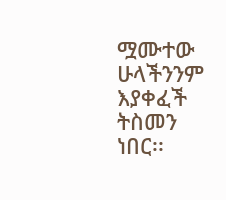ሟሙተው ሁላችንንም እያቀፈች ትስመን ነበር፡፡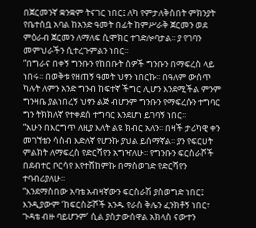በጀርመንኛ ቋንቋም ትናገር ነበር፤ ለካ የምታለቅስበት ምክንያት የቤተሰቧ አባል ከአንድ ዓመት በፊት ከምሥራቅ ጀርመን ወደ ምዕራብ ጀርመን ለማለፍ ሲሞክር ተገድሎባታል፡፡ ያ የገባን መምህራችን ሲተረጉምልን ነበር፡፡
“በግራና በቀኝ ግንቡን የከበቡት ሰዎች ግንቡን በማፍረስ ላይ ነበሩ፡፡ በወቅቱ የዘጠኝ ዓመት ህፃን ነበርኩ፡፡ በዓለም ውሰጥ ካሉት ለምን አንድ ግንብ ከፍተኛ ችግር ሊሆን እንደሚችል ምንም ግንዛቤ ያልነበረኝ ህፃን ልጅ ብሆንም ግንቡን የማፍረሱን ተግባር ግን ትክክለኛ የተቀደሰ ተግባር እንደሆነ ይገባኝ ነበር፡፡
“አሁን በእርግጥ ለዚያ እለት ልዩ ክብር አለን፡፡ በዛች ታሪካዊ ቀን መገኘቴን ሳስብ እድለኛ የሆንኩ ያህል ይሰማኛል፡፡ ያን የፍርሀት ምልክት ለማፍረስ የድርሻየን አግዣለሁ፡፡ የግንቡን ፍርስራሾች በደብተር ቦርሳየ እየተሸከምኩ በማስወገድ የድርሻየን ተባብሪያለሁ፡፡
“እንደማስበው አባቴ አብዛኛውን ፍርስራሽ ያስወግድ ነበር፤ እንዲያውም ‘ከፍርስሯሾች አንዱ የራስ ቅሌን ፈንክቶኝ ነበር፣ ጉዳቴ ብዙ ባይሆንም’ ሲል ያስታውሰዋል አክላስ ናውተን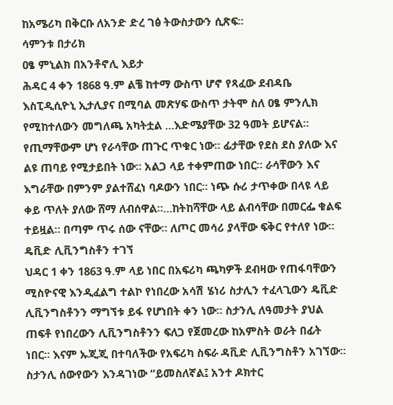ከአሜሪካ በቅርቡ ለአንድ ድረ ገፅ ትውስታውን ሲጽፍ፡፡
ሳምንቱ በታሪክ
ዐፄ ምኒልክ በአንቶኖሊ እይታ
ሕዳር 4 ቀን 1868 ዓ.ም ልቼ ከተማ ውስጥ ሆኖ የጻፈው ደብዳቤ እስፒዲሲዮኒ ኢታሊያና በሚባል መጽሃፍ ውስጥ ታትሞ ስለ ዐፄ ምንሊክ የሚከተለውን መግለጫ አካትቷል …እድሜያቸው 32 ዓመት ይሆናል። የጢማቸውም ሆነ የራሳቸው ጠጉር ጥቁር ነው። ፊታቸው የደስ ደስ ያለው እና ልዩ ጠባይ የሚታይበት ነው። አልጋ ላይ ተቀምጠው ነበር። ራሳቸውን እና እግራቸው በምንም ያልተሸፈነ ባዶውን ነበር። ነጭ ሱሪ ታጥቀው በላዩ ላይ ቀይ ጥለት ያለው ሸማ ለብሰዋል።…ከትከሻቸው ላይ ልብሳቸው በመርፌ ቁልፍ ተይዟል። በጣም ጥሩ ሰው ናቸው። ለጦር መሳሪ ያላቸው ፍቅር የተለየ ነው።
ዴቪድ ሊቪንግስቶን ተገኘ
ህዳር 1 ቀን 1863 ዓ.ም ላይ ነበር በአፍሪካ ጫካዎች ደብዛው የጠፋባቸውን ሚስዮናዊ እንዲፈልግ ተልኮ የነበረው አሳሽ ሄነሪ ስታሊን ተፈላጊውን ዴቪድ ሊቪንግስቶንን ማግኘቱ ይፋ የሆነበት ቀን ነው። ስታንሊ ለዓመታት ያህል ጠፍቶ የነበረውን ሊቪንግስቶንን ፍለጋ የጀመረው ከአምስት ወራት በፊት ነበር። እናም ኡጂጂ በተባለችው የአፍሪካ ስፍራ ዳቪድ ሊቪንግስቶን አገኘው። ስታንሊ ሰውየውን እንዳገነው “ይመስለኛል፤ አንተ ዶክተር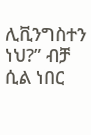ሊቪንግስተን ነህ?” ብቻ ሲል ነበር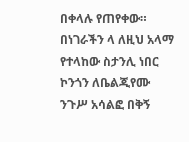በቀላሉ የጠየቀው። በነገራችን ላ ለዚህ አላማ የተላከው ስታንሊ ነበር ኮንጎን ለቤልጂየሙ ንጉሥ አሳልፎ በቅኝ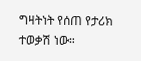ግዛትነት የሰጠ የታሪክ ተወቃሽ ነው።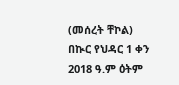(መሰረት ቸኮል)
በኲር የህዳር 1 ቀን 2018 ዓ.ም ዕትም